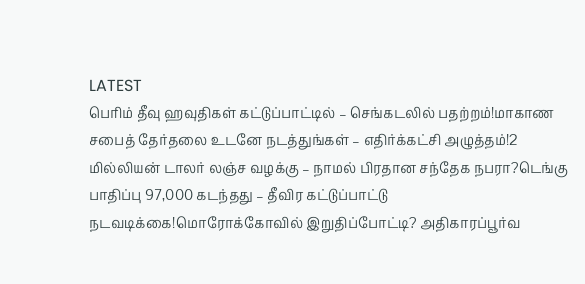LATEST
பெரிம் தீவு ஹவுதிகள் கட்டுப்பாட்டில் – செங்கடலில் பதற்றம்!மாகாண சபைத் தேர்தலை உடனே நடத்துங்கள் – எதிர்க்கட்சி அழுத்தம்!2 மில்லியன் டாலர் லஞ்ச வழக்கு – நாமல் பிரதான சந்தேக நபரா?டெங்கு பாதிப்பு 97,000 கடந்தது – தீவிர கட்டுப்பாட்டு நடவடிக்கை!மொரோக்கோவில் இறுதிப்போட்டி? அதிகாரப்பூர்வ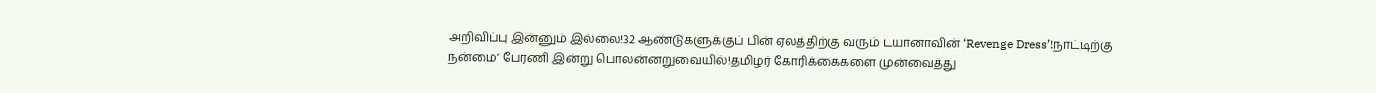அறிவிப்பு இன்னும் இல்லை!32 ஆண்டுகளுக்குப் பின் ஏலத்திற்கு வரும் டயானாவின் ‘Revenge Dress’!நாட்டிற்கு நன்மை’ பேரணி இன்று பொலன்னறுவையில்!தமிழர் கோரிக்கைகளை முன்வைத்து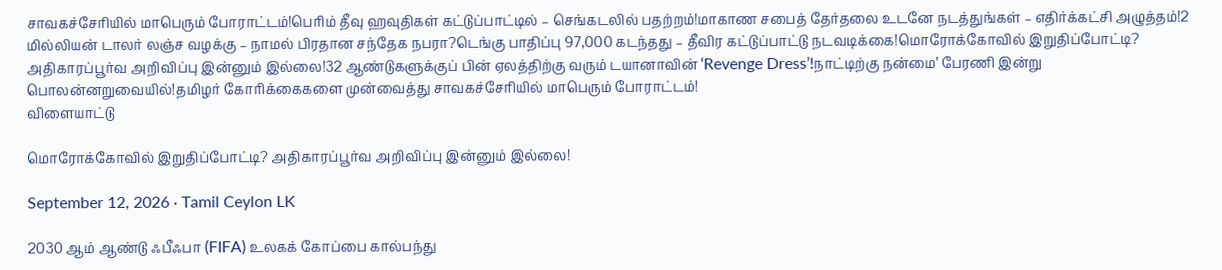சாவகச்சேரியில் மாபெரும் போராட்டம்!பெரிம் தீவு ஹவுதிகள் கட்டுப்பாட்டில் – செங்கடலில் பதற்றம்!மாகாண சபைத் தேர்தலை உடனே நடத்துங்கள் – எதிர்க்கட்சி அழுத்தம்!2 மில்லியன் டாலர் லஞ்ச வழக்கு – நாமல் பிரதான சந்தேக நபரா?டெங்கு பாதிப்பு 97,000 கடந்தது – தீவிர கட்டுப்பாட்டு நடவடிக்கை!மொரோக்கோவில் இறுதிப்போட்டி? அதிகாரப்பூர்வ அறிவிப்பு இன்னும் இல்லை!32 ஆண்டுகளுக்குப் பின் ஏலத்திற்கு வரும் டயானாவின் ‘Revenge Dress’!நாட்டிற்கு நன்மை’ பேரணி இன்று பொலன்னறுவையில்!தமிழர் கோரிக்கைகளை முன்வைத்து சாவகச்சேரியில் மாபெரும் போராட்டம்!
விளையாட்டு

மொரோக்கோவில் இறுதிப்போட்டி? அதிகாரப்பூர்வ அறிவிப்பு இன்னும் இல்லை!

September 12, 2026 · Tamil Ceylon LK

2030 ஆம் ஆண்டு ஃபீஃபா (FIFA) உலகக் கோப்பை கால்பந்து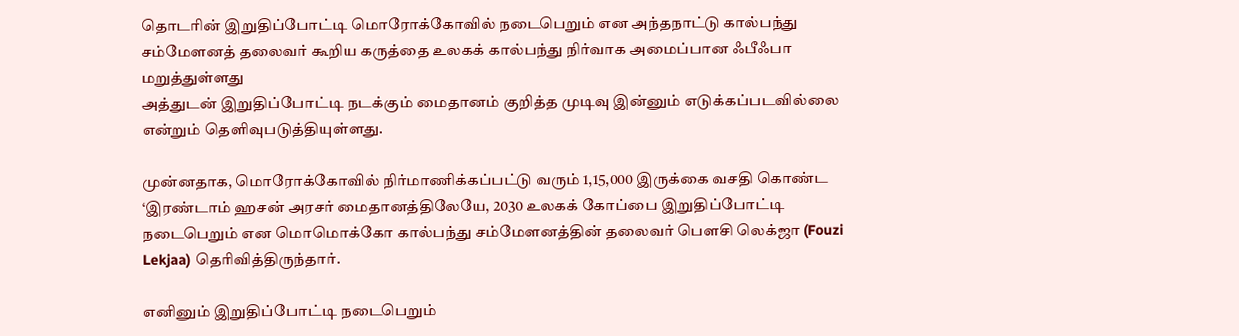தொடரின் இறுதிப்போட்டி மொரோக்கோவில் நடைபெறும் என அந்தநாட்டு கால்பந்து சம்மேளனத் தலைவர் கூறிய கருத்தை உலகக் கால்பந்து நிர்வாக அமைப்பான ஃபீஃபா மறுத்துள்ளது
அத்துடன் இறுதிப்போட்டி நடக்கும் மைதானம் குறித்த முடிவு இன்னும் எடுக்கப்படவில்லை என்றும் தெளிவுபடுத்தியுள்ளது.

முன்னதாக, மொரோக்கோவில் நிர்மாணிக்கப்பட்டு வரும் 1,15,000 இருக்கை வசதி கொண்ட ‘இரண்டாம் ஹசன் அரசர் மைதானத்திலேயே, 2030 உலகக் கோப்பை இறுதிப்போட்டி நடைபெறும் என மொமொக்கோ கால்பந்து சம்மேளனத்தின் தலைவர் பௌசி லெக்ஜா (Fouzi Lekjaa) தெரிவித்திருந்தார்.

எனினும் இறுதிப்போட்டி நடைபெறும்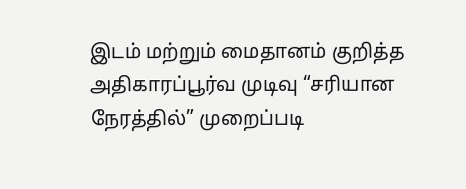இடம் மற்றும் மைதானம் குறித்த அதிகாரப்பூர்வ முடிவு “சரியான நேரத்தில்” முறைப்படி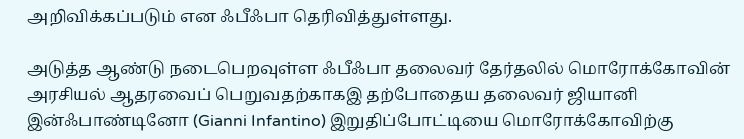அறிவிக்கப்படும் என ஃபீஃபா தெரிவித்துள்ளது.

அடுத்த ஆண்டு நடைபெறவுள்ள ஃபீஃபா தலைவர் தேர்தலில் மொரோக்கோவின் அரசியல் ஆதரவைப் பெறுவதற்காகஇ தற்போதைய தலைவர் ஜியானி இன்ஃபாண்டினோ (Gianni Infantino) இறுதிப்போட்டியை மொரோக்கோவிற்கு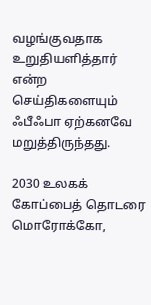வழங்குவதாக உறுதியளித்தார் என்ற செய்திகளையும் ஃபீஃபா ஏற்கனவே மறுத்திருந்தது.

2030 உலகக் கோப்பைத் தொடரை மொரோக்கோ,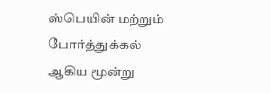ஸ்பெயின் மற்றும் போர்த்துக்கல் ஆகிய மூன்று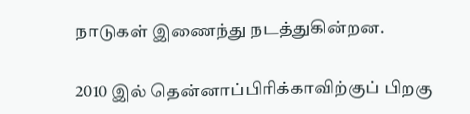நாடுகள் இணைந்து நடத்துகின்றன.

2010 இல் தென்னாப்பிரிக்காவிற்குப் பிறகு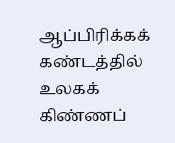ஆப்பிரிக்கக் கண்டத்தில் உலகக் கிண்ணப்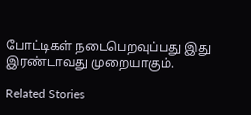போட்டிகள் நடைபெறவுப்பது இது இரண்டாவது முறையாகும்.

Related Stories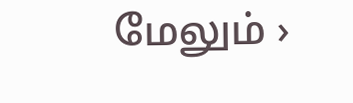மேலும் ›